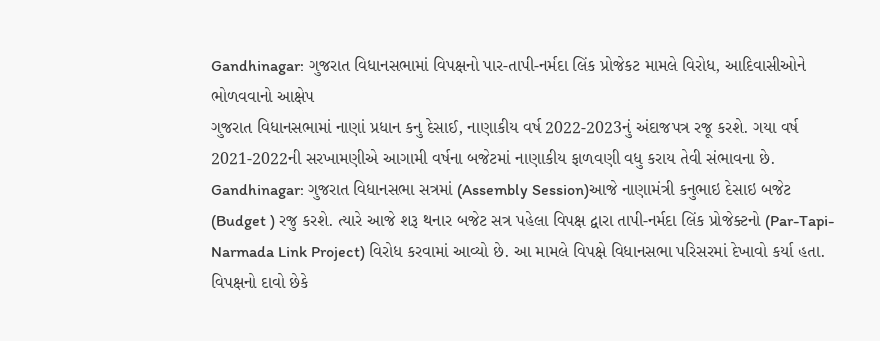Gandhinagar: ગુજરાત વિધાનસભામાં વિપક્ષનો પાર-તાપી-નર્મદા લિંક પ્રોજેકટ મામલે વિરોધ, આદિવાસીઓને ભોળવવાનો આક્ષેપ
ગુજરાત વિધાનસભામાં નાણાં પ્રધાન કનુ દેસાઈ, નાણાકીય વર્ષ 2022-2023નું અંદાજપત્ર રજૂ કરશે. ગયા વર્ષ 2021-2022ની સરખામણીએ આગામી વર્ષના બજેટમાં નાણાકીય ફાળવણી વધુ કરાય તેવી સંભાવના છે.
Gandhinagar: ગુજરાત વિધાનસભા સત્રમાં (Assembly Session)આજે નાણામંત્રી કનુભાઇ દેસાઇ બજેટ (Budget ) રજુ કરશે. ત્યારે આજે શરૂ થનાર બજેટ સત્ર પહેલા વિપક્ષ દ્વારા તાપી-નર્મદા લિંક પ્રોજેક્ટનો (Par-Tapi-Narmada Link Project) વિરોધ કરવામાં આવ્યો છે. આ મામલે વિપક્ષે વિધાનસભા પરિસરમાં દેખાવો કર્યા હતા. વિપક્ષનો દાવો છેકે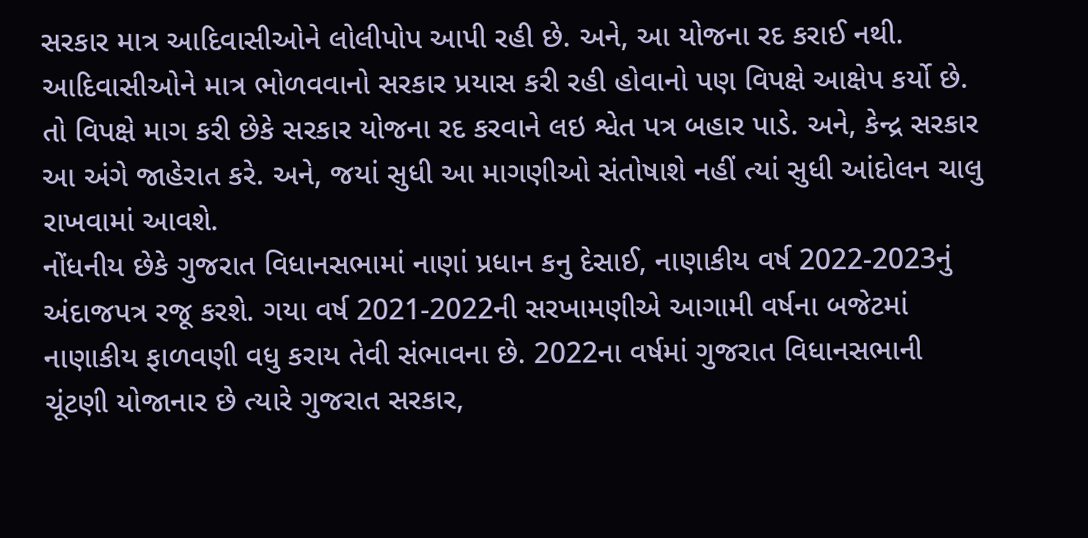સરકાર માત્ર આદિવાસીઓને લોલીપોપ આપી રહી છે. અને, આ યોજના રદ કરાઈ નથી. આદિવાસીઓને માત્ર ભોળવવાનો સરકાર પ્રયાસ કરી રહી હોવાનો પણ વિપક્ષે આક્ષેપ કર્યો છે. તો વિપક્ષે માગ કરી છેકે સરકાર યોજના રદ કરવાને લઇ શ્વેત પત્ર બહાર પાડે. અને, કેન્દ્ર સરકાર આ અંગે જાહેરાત કરે. અને, જયાં સુધી આ માગણીઓ સંતોષાશે નહીં ત્યાં સુધી આંદોલન ચાલુ રાખવામાં આવશે.
નોંધનીય છેકે ગુજરાત વિધાનસભામાં નાણાં પ્રધાન કનુ દેસાઈ, નાણાકીય વર્ષ 2022-2023નું અંદાજપત્ર રજૂ કરશે. ગયા વર્ષ 2021-2022ની સરખામણીએ આગામી વર્ષના બજેટમાં નાણાકીય ફાળવણી વધુ કરાય તેવી સંભાવના છે. 2022ના વર્ષમાં ગુજરાત વિધાનસભાની ચૂંટણી યોજાનાર છે ત્યારે ગુજરાત સરકાર,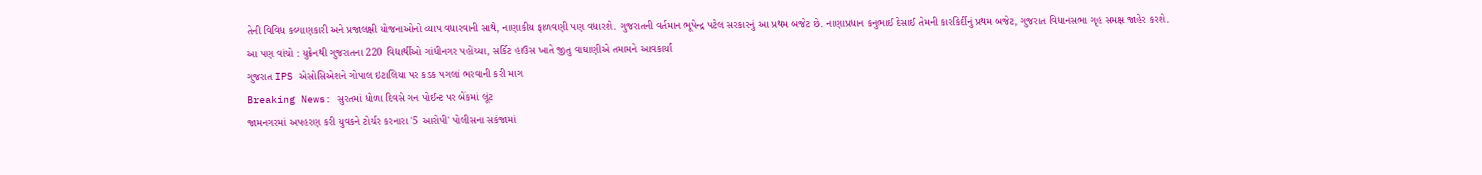તેની વિવિધ કલ્યાણકારી અને પ્રજાલક્ષી યોજનાઓનો વ્યાપ વધારવાની સાથે, નાણાકીય ફાળવણી પણ વધારશે. ગુજરાતની વર્તમાન ભૂપેન્દ્ર પટેલ સરકારનું આ પ્રથમ બજેટ છે. નાણાપ્રધાન કનુભાઈ દેસાઈ તેમની કારકિર્દીનું પ્રથમ બજેટ, ગુજરાત વિધાનસભા ગૃહ સમક્ષ જાહેર કરશે.
આ પણ વાંચો : યુક્રેનથી ગુજરાતના 220 વિદ્યાર્થીઓ ગાંધીનગર પહોંચ્યા, સર્કિટ હાઉસ ખાતે જીતુ વાઘાણીએ તમામને આવકાર્યાં
ગુજરાત IPS એસોસિએશને ગોપાલ ઇટાલિયા પર કડક પગલાં ભરવાની કરી માગ
Breaking News: સુરતમાં ધોળા દિવસે ગન પોઈન્ટ પર બેંકમાં લૂંટ
જામનગરમાં અપહરણ કરી યુવકને ટોર્ચર કરનારા '5 આરોપી' પોલીસના સકંજામાં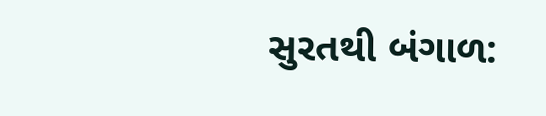સુરતથી બંગાળ: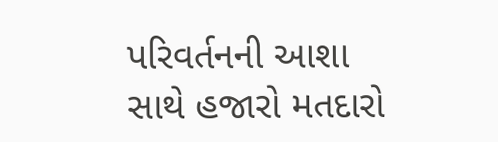પરિવર્તનની આશા સાથે હજારો મતદારો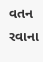વતન રવાના